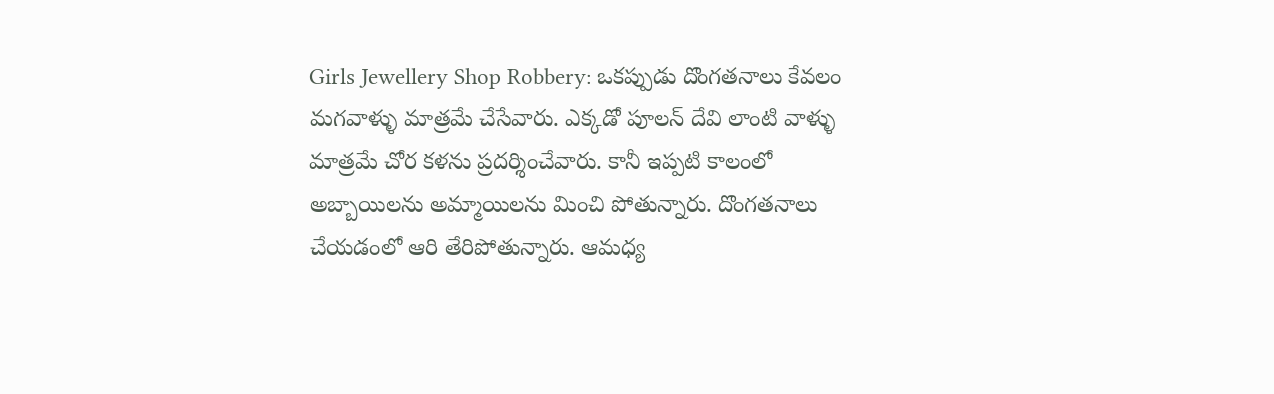Girls Jewellery Shop Robbery: ఒకప్పుడు దొంగతనాలు కేవలం మగవాళ్ళు మాత్రమే చేసేవారు. ఎక్కడో పూలన్ దేవి లాంటి వాళ్ళు మాత్రమే చోర కళను ప్రదర్శించేవారు. కానీ ఇప్పటి కాలంలో అబ్బాయిలను అమ్మాయిలను మించి పోతున్నారు. దొంగతనాలు చేయడంలో ఆరి తేరిపోతున్నారు. ఆమధ్య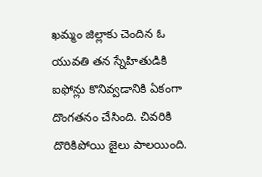ఖమ్మం జిల్లాకు చెందిన ఓ యువతి తన స్నేహితుడికి ఐఫోన్లు కొనివ్వడానికి ఏకంగా దొంగతనం చేసింది. చివరికి దొరికిపోయి జైలు పాలయింది.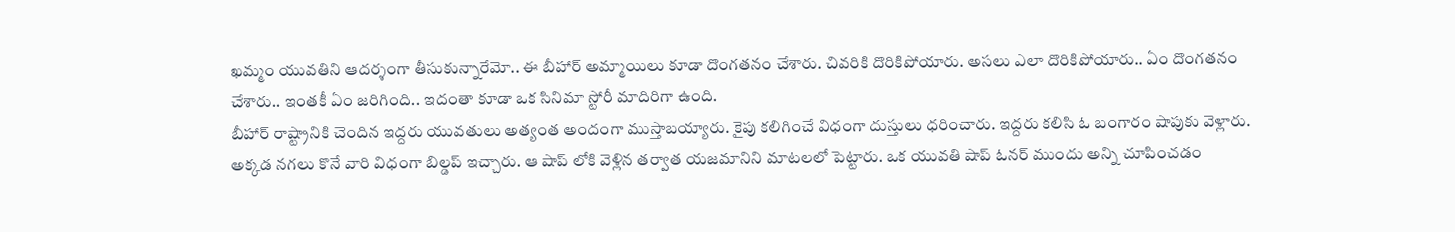ఖమ్మం యువతిని ఆదర్శంగా తీసుకున్నారేమో.. ఈ బీహార్ అమ్మాయిలు కూడా దొంగతనం చేశారు. చివరికి దొరికిపోయారు. అసలు ఎలా దొరికిపోయారు.. ఏం దొంగతనం చేశారు.. ఇంతకీ ఏం జరిగింది.. ఇదంతా కూడా ఒక సినిమా స్టోరీ మాదిరిగా ఉంది.
బీహార్ రాష్ట్రానికి చెందిన ఇద్దరు యువతులు అత్యంత అందంగా ముస్తాబయ్యారు. కైపు కలిగించే విధంగా దుస్తులు ధరించారు. ఇద్దరు కలిసి ఓ బంగారం షాపుకు వెళ్లారు. అక్కడ నగలు కొనే వారి విధంగా బిల్డప్ ఇచ్చారు. ఆ షాప్ లోకి వెళ్లిన తర్వాత యజమానిని మాటలలో పెట్టారు. ఒక యువతి షాప్ ఓనర్ ముందు అన్ని చూపించడం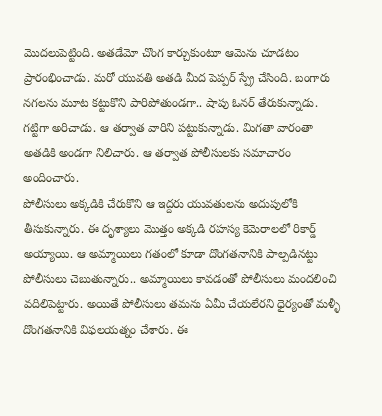మొదలుపెట్టింది. అతడేమో చొంగ కార్చుకుంటూ ఆమెను చూడటం ప్రారంభించాడు. మరో యువతి అతడి మీద పెప్పర్ స్ప్రే చేసింది. బంగారు నగలను మూట కట్టుకొని పారిపోతుండగా.. షాపు ఓనర్ తేరుకున్నాడు. గట్టిగా అరిచాడు. ఆ తర్వాత వారిని పట్టుకున్నాడు. మిగతా వారంతా అతడికి అండగా నిలిచారు. ఆ తర్వాత పోలీసులకు సమాచారం అందించారు.
పోలీసులు అక్కడికి చేరుకొని ఆ ఇద్దరు యువతులను అదుపులోకి తీసుకున్నారు. ఈ దృశ్యాలు మొత్తం అక్కడి రహస్య కెమెరాలలో రికార్డ్ అయ్యాయి. ఆ అమ్మాయిలు గతంలో కూడా దొంగతనానికి పాల్పడినట్టు పోలీసులు చెబుతున్నారు.. అమ్మాయిలు కావడంతో పోలీసులు మందలించి వదిలిపెట్టారు. అయితే పోలీసులు తమను ఏమీ చేయలేరని ధైర్యంతో మళ్ళీ దొంగతనానికి విఫలయత్నం చేశారు. ఈ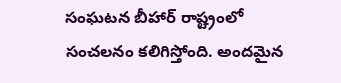సంఘటన బీహార్ రాష్ట్రంలో సంచలనం కలిగిస్తోంది. అందమైన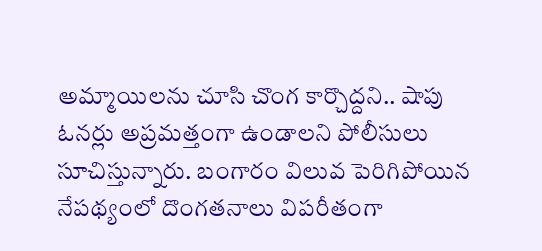అమ్మాయిలను చూసి చొంగ కార్చొద్దని.. షాపు ఓనర్లు అప్రమత్తంగా ఉండాలని పోలీసులు సూచిస్తున్నారు. బంగారం విలువ పెరిగిపోయిన నేపథ్యంలో దొంగతనాలు విపరీతంగా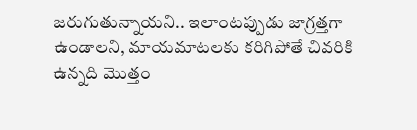జరుగుతున్నాయని.. ఇలాంటప్పుడు జాగ్రత్తగా ఉండాలని, మాయమాటలకు కరిగిపోతే చివరికి ఉన్నది మొత్తం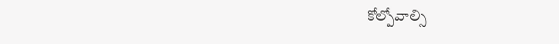కోల్పోవాల్సి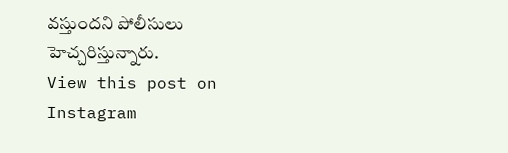వస్తుందని పోలీసులు హెచ్చరిస్తున్నారు.
View this post on Instagram